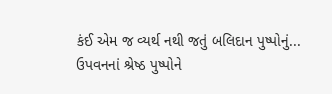કંઈ એમ જ વ્યર્થ નથી જતું બલિદાન પુષ્પોનું... ઉપવનનાં શ્રેષ્ઠ પુષ્પોને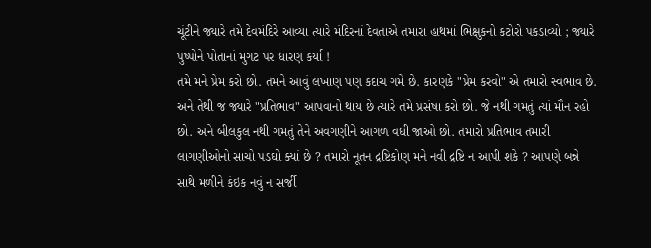ચૂંટીને જ્યારે તમે દેવમંદિરે આવ્યા ત્યારે મંદિરનાં દેવતાએ તમારા હાથમાં ભિક્ષુકનો કટોરો પકડાવ્યો ; જ્યારે પુષ્પોને પોતાનાં મુગટ પર ધારણ કર્યા !
તમે મને પ્રેમ કરો છો. તમને આવું લખાણ પણ કદાચ ગમે છે. કારણકે "પ્રેમ કરવો" એ તમારો સ્વભાવ છે. અને તેથી જ જ્યારે "પ્રતિભાવ" આપવાનો થાય છે ત્યારે તમે પ્રસંષા કરો છો. જે નથી ગમતું ત્યાં મૌન રહો છો. અને બીલકુલ નથી ગમતું તેને અવગણીને આગળ વધી જાઓ છો. તમારો પ્રતિભાવ તમારી લાગણીઓનો સાચો પડઘો ક્યાં છે ? તમારો નૂતન દ્રષ્ટિકોણ મને નવી દ્રષ્ટિ ન આપી શકે ? આપણે બન્ને સાથે મળીને કંઇક નવું ન સર્જી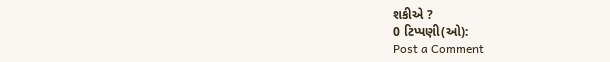શકીએ ?
0 ટિપ્પણી(ઓ):
Post a Comment